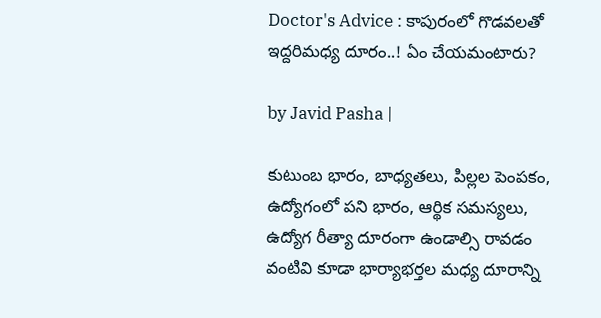Doctor's Advice : కాపురంలో గొడవలతో ఇద్దరిమధ్య దూరం..! ఏం చేయమంటారు?

by Javid Pasha |

కుటుంబ భారం, బాధ్యతలు, పిల్లల పెంపకం, ఉద్యోగంలో పని భారం, ఆర్థిక సమస్యలు, ఉద్యోగ రీత్యా దూరంగా ఉండాల్సి రావడం వంటివి కూడా భార్యాభర్తల మధ్య దూరాన్ని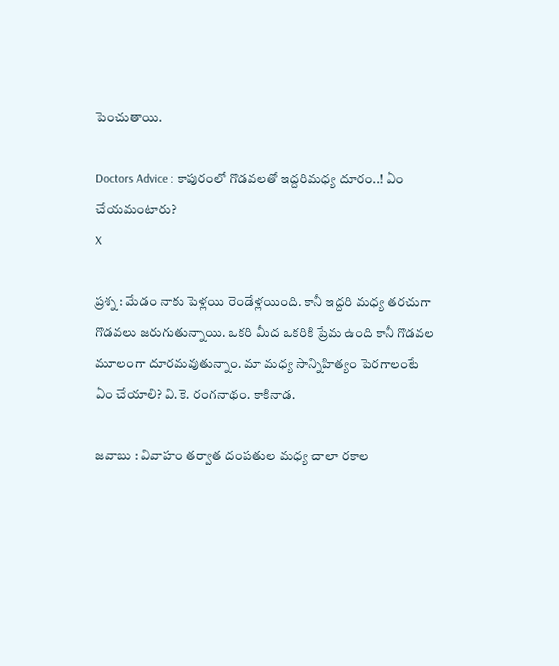పెంచుతాయి.

Doctors Advice : కాపురంలో గొడవలతో ఇద్దరిమధ్య దూరం..! ఏం చేయమంటారు?
X

ప్రశ్న : మేడం నాకు పెళ్లయి రెండేళ్లయింది. కానీ ఇద్దరి మధ్య తరచుగా గొడవలు జరుగుతున్నాయి. ఒకరి మీద ఒకరికి ప్రేమ ఉంది కానీ గొడవల మూలంగా దూరమవుతున్నాం. మా మధ్య సాన్నిహిత్యం పెరగాలంటే ఏం చేయాలి? వి.కె. రంగనాథం. కాకినాడ.

జవాబు : వివాహం తర్వాత దంపతుల మధ్య చాలా రకాల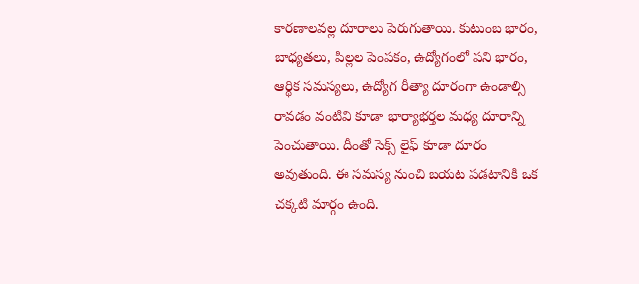కారణాలవల్ల దూరాలు పెరుగుతాయి. కుటుంబ భారం, బాధ్యతలు, పిల్లల పెంపకం, ఉద్యోగంలో పని భారం, ఆర్థిక సమస్యలు, ఉద్యోగ రీత్యా దూరంగా ఉండాల్సి రావడం వంటివి కూడా భార్యాభర్తల మధ్య దూరాన్ని పెంచుతాయి. దీంతో సెక్స్ లైఫ్ కూడా దూరం అవుతుంది. ఈ సమస్య నుంచి బయట పడటానికి ఒక చక్కటి మార్గం ఉంది.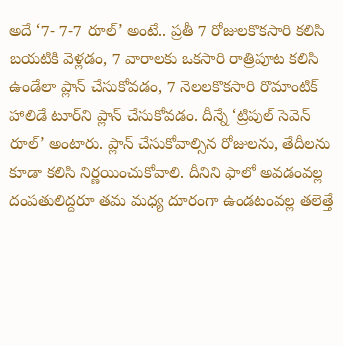అదే ‘7- 7-7 రూల్’ అంటే.. ప్రతీ 7 రోజులకొకసారి కలిసి బయటికి వెళ్లడం, 7 వారాలకు ఒకసారి రాత్రిపూట కలిసి ఉండేలా ప్లాన్ చేసుకోవడం, 7 నెలలకొకసారి రొమాంటిక్ హాలిడే టూర్‌ని ప్లాన్ చేసుకోవడం. దీన్నే ‘ట్రిపుల్ సెవెన్ రూల్’ అంటారు. ప్లాన్ చేసుకోవాల్సిన రోజులను, తేదీలను కూడా కలిసి నిర్ణయించుకోవాలి. దీనిని ఫాలో అవడంవల్ల దంపతులిద్దరూ తమ మధ్య దూరంగా ఉండటంవల్ల తలెత్తే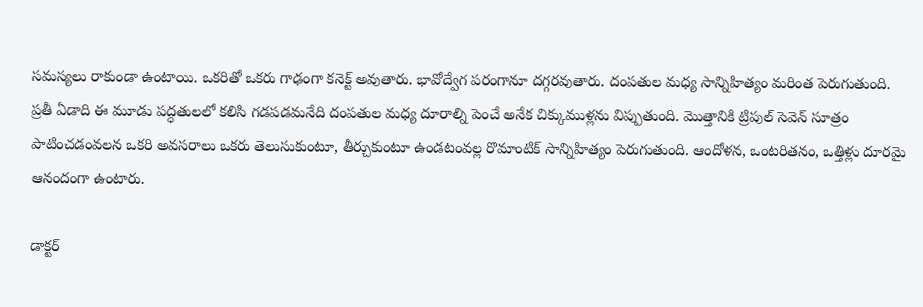సమస్యలు రాకుండా ఉంటాయి. ఒకరితో ఒకరు గాఢంగా కనెక్ట్ అవుతారు. భావోద్వేగ పరంగానూ దగ్గరవుతారు. దంపతుల మధ్య సాన్నిహిత్యం మరింత పెరుగుతుంది. ప్రతీ ఏడాది ఈ మూడు పద్ధతులలో కలిసి గడపడమనేది దంపతుల మధ్య దూరాల్ని పెంచే అనేక చిక్కుముళ్లను విప్పుతుంది. మొత్తానికి ట్రిపుల్ సెవెన్ సూత్రం పాటించడంవలన ఒకరి అవసరాలు ఒకరు తెలుసుకుంటూ, తీర్చుకుంటూ ఉండటంవల్ల రొమాంటిక్ సాన్నిహిత్యం పెరుగుతుంది. ఆందోళన, ఒంటరితనం, ఒత్తిళ్లు దూరమై ఆనందంగా ఉంటారు.

డాక్టర్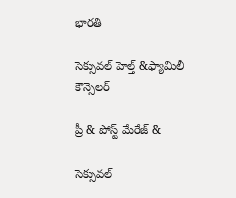భారతి

సెక్సువల్ హెల్త్ &ఫ్యామిలీ కౌన్సెలర్

ప్రీ & పోస్ట్ మేరేజ్ &

సెక్సువల్‌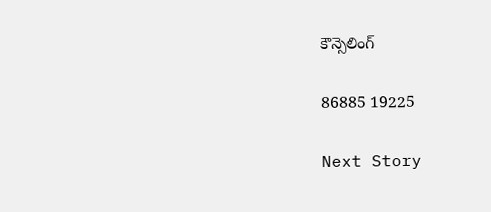కౌన్సెలింగ్

86885 19225

Next Story